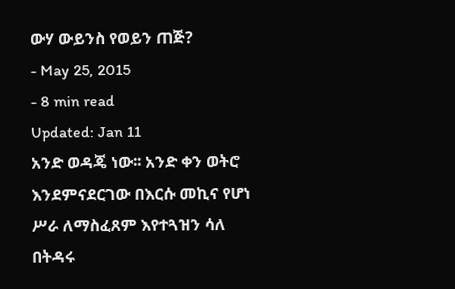ውሃ ውይንስ የወይን ጠጅ?
- May 25, 2015
- 8 min read
Updated: Jan 11
አንድ ወዳጄ ነው፡፡ አንድ ቀን ወትሮ እንደምናደርገው በእርሱ መኪና የሆነ ሥራ ለማስፈጸም እየተጓዝን ሳለ በትዳሩ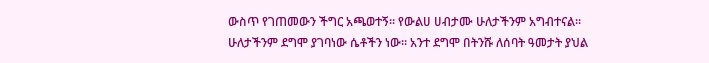ውስጥ የገጠመውን ችግር አጫወተኝ፡፡ የውልሀ ሀብታሙ ሁለታችንም አግብተናል፡፡ ሁለታችንም ደግሞ ያገባነው ሴቶችን ነው፡፡ አንተ ደግሞ በትንሹ ለሰባት ዓመታት ያህል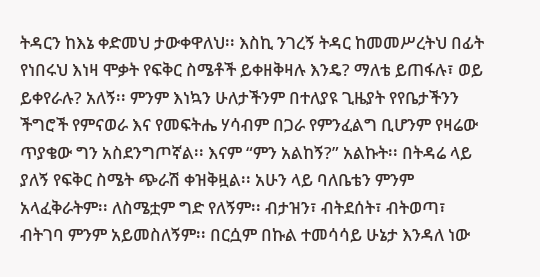ትዳርን ከእኔ ቀድመህ ታውቀዋለህ፡፡ እስኪ ንገረኝ ትዳር ከመመሥረትህ በፊት የነበሩህ እነዛ ሞቃት የፍቅር ስሜቶች ይቀዘቅዛሉ እንዴ? ማለቴ ይጠፋሉ፣ ወይ ይቀየራሉ? አለኝ፡፡ ምንም እነኳን ሁለታችንም በተለያዩ ጊዜያት የየቤታችንን ችግሮች የምናወራ እና የመፍትሔ ሃሳብም በጋራ የምንፈልግ ቢሆንም የዛሬው ጥያቄው ግን አስደንግጦኛል፡፡ እናም “ምን አልከኝ?” አልኩት፡፡ በትዳሬ ላይ ያለኝ የፍቅር ስሜት ጭራሽ ቀዝቅዟል፡፡ አሁን ላይ ባለቤቴን ምንም አላፈቅራትም፡፡ ለስሜቷም ግድ የለኝም፡፡ ብታዝን፣ ብትደሰት፣ ብትወጣ፣ ብትገባ ምንም አይመስለኝም፡፡ በርሷም በኩል ተመሳሳይ ሁኔታ እንዳለ ነው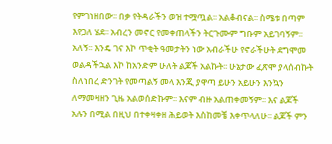የምገነዘበው፡፡ በቃ የትዳራችን ወዝ ተሟጧል፡፡ አልቆብናል፡፡ ስሜቱ በጣም እየጋለ ሄደ፡፡ አብረን መኖር የመቀጠላችን ትርጉሙም ግቡም አይገባኝም፡፡ አለኝ፡፡ እንዴ ገና እኮ ጥቂት ዓመታትን ነው አብራችሁ የኖራችሁት ደግሞመ ወልዳችኋል እኮ ከአንድም ሁለት ልጆች አልኩት፡፡ ሁኔታው ፈጽሞ ያላሰብኩት ስለነበረ ድንገት የመጣልኝ መላ እንጂ ያዋጣ ይሁን አይሁን እንኳን ለማመዛዘን ጊዜ አልወሰድኩም፡፡ እናም ብዙ አልጠቀመኝም፡፡ እና ልጆች አሉን በሚል በዚህ በተቀዛቀዘ ሕይወት እስከመቼ እቀጥላለሁ፡፡ ልጆች ምን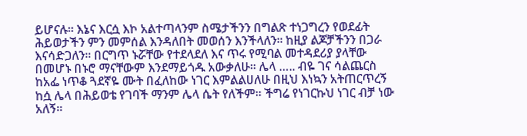ይሆናሉ፡፡ እኔና እርሷ እኮ አልተጣላንም ስሜታችንን በግልጽ ተነጋግረን የወደፊት ሕይወታችን ምን መምሰል እንዳለበት መወሰን እንችላለን፡፡ ከዚያ ልጆቻችንን በጋራ እናሳድጋለን፡፡ በርግጥ ኑሯቸው የተደላደለ እና ጥሩ የሚባል መተዳደሪያ ያላቸው በመሆኑ በኑሮ ማናቸውም እንደማይጎዱ አውቃለሁ፡፡ ሌላ ….. ብዬ ገና ሳልጨርስ ከአፌ ነጥቆ ጓደኛዬ ሙት በፈለከው ነገር እምልልሀለሁ በዚህ እነኳን አትጠርጥረኝ ከሷ ሌላ በሕይወቴ የገባች ማንም ሌላ ሴት የለችም፡፡ ችግሬ የነገርኩህ ነገር ብቻ ነው አለኝ፡፡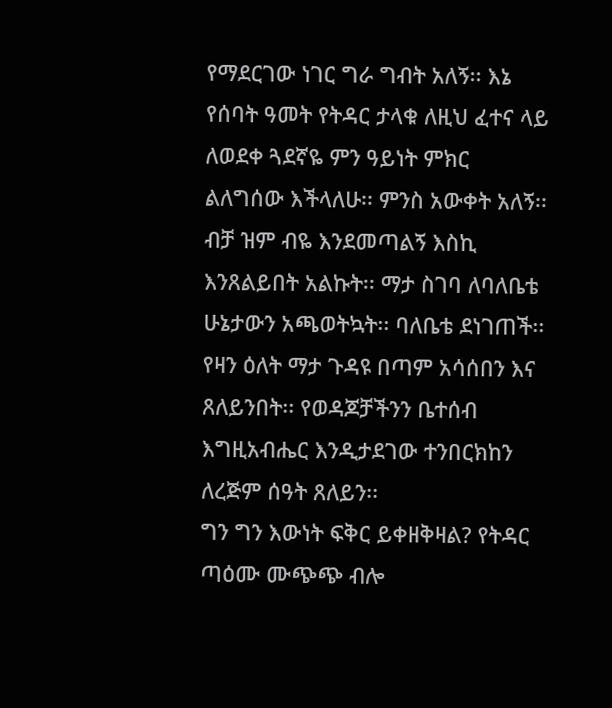የማደርገው ነገር ግራ ግብት አለኝ፡፡ እኔ የሰባት ዓመት የትዳር ታላቁ ለዚህ ፈተና ላይ ለወደቀ ጓደኛዬ ምን ዓይነት ምክር ልለግሰው እችላለሁ፡፡ ምንስ አውቀት አለኝ፡፡ ብቻ ዝም ብዬ እንደመጣልኝ እስኪ እንጸልይበት አልኩት፡፡ ማታ ስገባ ለባለቤቴ ሁኔታውን አጫወትኳት፡፡ ባለቤቴ ደነገጠች፡፡ የዛን ዕለት ማታ ጉዳዩ በጣም አሳሰበን እና ጸለይንበት፡፡ የወዳጆቻችንን ቤተሰብ እግዚአብሔር እንዲታደገው ተንበርክከን ለረጅም ሰዓት ጸለይን፡፡
ግን ግን እውነት ፍቅር ይቀዘቅዛል? የትዳር ጣዕሙ ሙጭጭ ብሎ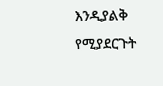እንዲያልቅ የሚያደርጉት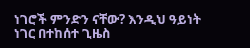ነገሮች ምንድን ናቸው? እንዲህ ዓይነት ነገር በተከሰተ ጊዜስ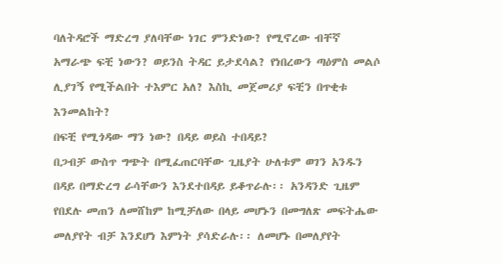ባለትዳሮች ማድረግ ያለባቸው ነገር ምንድነው? የሚኖረው ብቸኛ አማራጭ ፍቺ ነውን? ወይንስ ትዳር ይታደሳል? የነበረውን ጣዕምስ መልሶ ሊያገኝ የሚችልበት ተእምር አለ? እስኪ መጀመሪያ ፍቺን በጥቂቱ እንመልከት?
በፍቺ የሚጎዳው ማን ነው? በዳይ ወይስ ተበዳይ?
በጋብቻ ውስጥ ግጭት በሚፈጠርባቸው ጊዜያት ሁለቱም ወገን አንዱን በዳይ በማድረግ ራሳቸውን እንደተበዳይ ይቆጥራሉ፡፡ አንዳንድ ጊዜም የበደሉ መጠን ለመሸከም ከሚቻለው በላይ መሆኑን በመግለጽ መፍትሔው መለያየት ብቻ እንደሆነ እምነት ያሳድራሉ፡፡ ለመሆኑ በመለያየት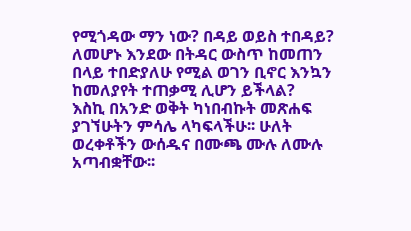የሚጎዳው ማን ነው? በዳይ ወይስ ተበዳይ? ለመሆኑ እንደው በትዳር ውስጥ ከመጠን በላይ ተበድያለሁ የሚል ወገን ቢኖር እንኳን ከመለያየት ተጠቃሚ ሊሆን ይችላል?
እስኪ በአንድ ወቅት ካነበብኩት መጽሐፍ ያገኘሁትን ምሳሌ ላካፍላችሁ፡፡ ሁለት ወረቀቶችን ውሰዱና በሙጫ ሙሉ ለሙሉ አጣብቋቸው፡፡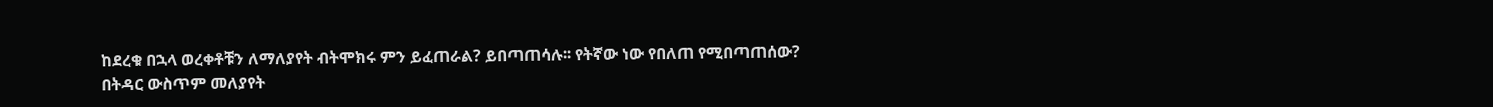ከደረቁ በኋላ ወረቀቶቹን ለማለያየት ብትሞክሩ ምን ይፈጠራል? ይበጣጠሳሉ፡፡ የትኛው ነው የበለጠ የሚበጣጠሰው? በትዳር ውስጥም መለያየት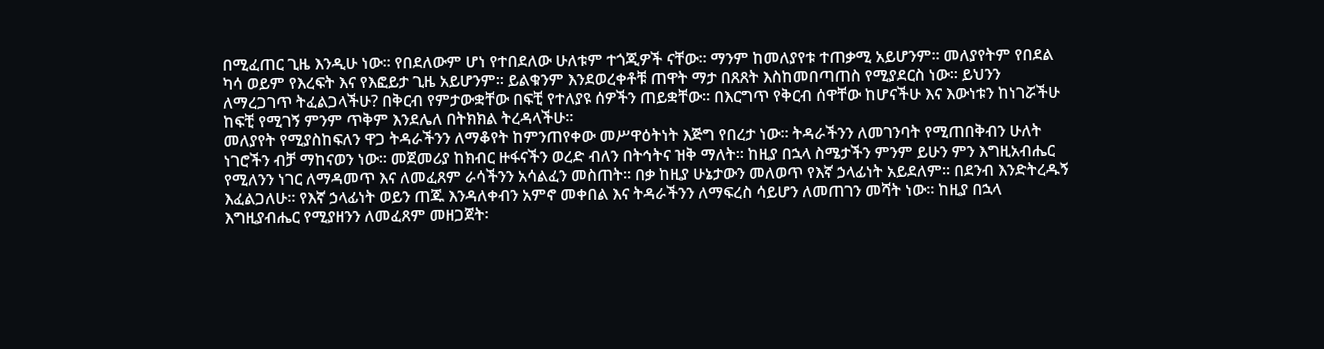በሚፈጠር ጊዜ እንዲሁ ነው፡፡ የበደለውም ሆነ የተበደለው ሁለቱም ተጎጂዎች ናቸው፡፡ ማንም ከመለያየቱ ተጠቃሚ አይሆንም፡፡ መለያየትም የበደል ካሳ ወይም የእረፍት እና የእፎይታ ጊዜ አይሆንም፡፡ ይልቁንም እንደወረቀቶቹ ጠዋት ማታ በጸጸት እስከመበጣጠስ የሚያደርስ ነው፡፡ ይህንን ለማረጋገጥ ትፈልጋላችሁ? በቅርብ የምታውቋቸው በፍቺ የተለያዩ ሰዎችን ጠይቋቸው፡፡ በእርግጥ የቅርብ ሰዋቸው ከሆናችሁ እና እውነቱን ከነገሯችሁ ከፍቺ የሚገኝ ምንም ጥቅም እንደሌለ በትክክል ትረዳላችሁ፡፡
መለያየት የሚያስከፍለን ዋጋ ትዳራችንን ለማቆየት ከምንጠየቀው መሥዋዕትነት እጅግ የበረታ ነው፡፡ ትዳራችንን ለመገንባት የሚጠበቅብን ሁለት ነገሮችን ብቻ ማከናወን ነው፡፡ መጀመሪያ ከክብር ዙፋናችን ወረድ ብለን በትኅትና ዝቅ ማለት፡፡ ከዚያ በኋላ ስሜታችን ምንም ይሁን ምን እግዚአብሔር የሚለንን ነገር ለማዳመጥ እና ለመፈጸም ራሳችንን አሳልፈን መስጠት፡፡ በቃ ከዚያ ሁኔታውን መለወጥ የእኛ ኃላፊነት አይደለም፡፡ በደንብ እንድትረዱኝ እፈልጋለሁ፡፡ የእኛ ኃላፊነት ወይን ጠጁ እንዳለቀብን አምኖ መቀበል እና ትዳራችንን ለማፍረስ ሳይሆን ለመጠገን መሻት ነው፡፡ ከዚያ በኋላ እግዚያብሔር የሚያዘንን ለመፈጸም መዘጋጀት፡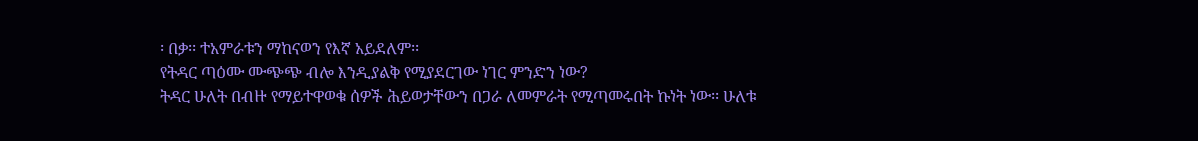፡ በቃ፡፡ ተአምራቱን ማከናወን የእኛ አይደለም፡፡
የትዳር ጣዕሙ ሙጭጭ ብሎ እንዲያልቅ የሚያደርገው ነገር ምንድን ነው?
ትዳር ሁለት በብዙ የማይተዋወቁ ሰዎች ሕይወታቸውን በጋራ ለመምራት የሚጣመሩበት ኩነት ነው፡፡ ሁለቱ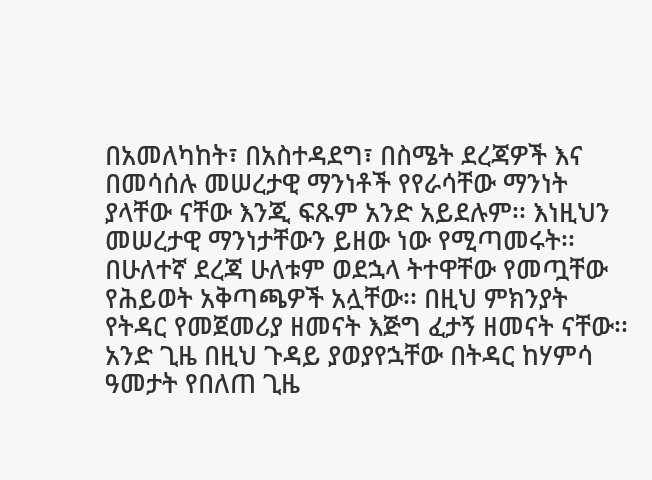በአመለካከት፣ በአስተዳደግ፣ በስሜት ደረጃዎች እና በመሳሰሉ መሠረታዊ ማንነቶች የየራሳቸው ማንነት ያላቸው ናቸው እንጂ ፍጹም አንድ አይደሉም፡፡ እነዚህን መሠረታዊ ማንነታቸውን ይዘው ነው የሚጣመሩት፡፡ በሁለተኛ ደረጃ ሁለቱም ወደኋላ ትተዋቸው የመጧቸው የሕይወት አቅጣጫዎች አሏቸው፡፡ በዚህ ምክንያት የትዳር የመጀመሪያ ዘመናት እጅግ ፈታኝ ዘመናት ናቸው፡፡ አንድ ጊዜ በዚህ ጉዳይ ያወያየኋቸው በትዳር ከሃምሳ ዓመታት የበለጠ ጊዜ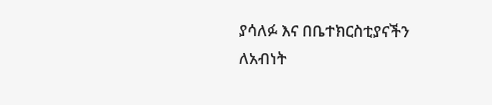ያሳለፉ እና በቤተክርስቲያናችን ለአብነት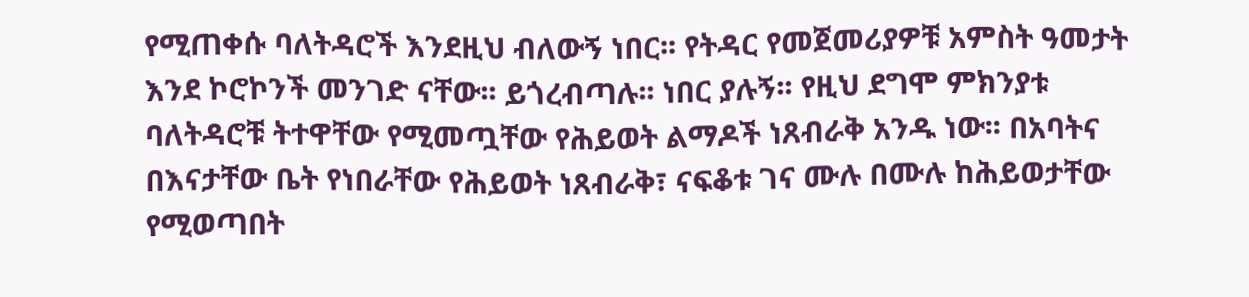የሚጠቀሱ ባለትዳሮች እንደዚህ ብለውኝ ነበር፡፡ የትዳር የመጀመሪያዎቹ አምስት ዓመታት እንደ ኮሮኮንች መንገድ ናቸው፡፡ ይጎረብጣሉ፡፡ ነበር ያሉኝ፡፡ የዚህ ደግሞ ምክንያቱ ባለትዳሮቹ ትተዋቸው የሚመጧቸው የሕይወት ልማዶች ነጸብራቅ አንዱ ነው፡፡ በአባትና በእናታቸው ቤት የነበራቸው የሕይወት ነጸብራቅ፣ ናፍቆቱ ገና ሙሉ በሙሉ ከሕይወታቸው የሚወጣበት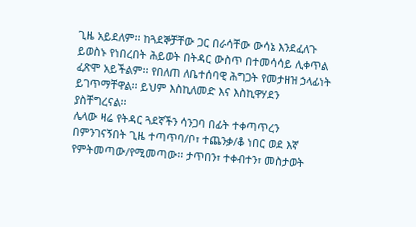ጊዜ አይደለም፡፡ ከጓደኞቻቸው ጋር በራሳቸው ውሳኔ እንደፈለጉ ይወስኑ የነበረበት ሕይወት በትዳር ውስጥ በተመሳሳይ ሊቀጥል ፈጽሞ አይችልም፡፡ የበለጠ ለቤተሰባዊ ሕግጋት የመታዘዝ ኃላፊነት ይገጥማቸዋል፡፡ ይህም እስኪለመድ እና እስኪዋሃደን ያስቸግረናል፡፡
ሌላው ዛሬ የትዳር ጓደኛችን ሳንጋባ በፊት ተቀጣጥረን በምንገናኝበት ጊዜ ተጣጥባ/ቦ፣ ተጨንቃ/ቆ ነበር ወደ እኛ የምትመጣው/የሚመጣው፡፡ ታጥበን፣ ተቀብተን፣ መስታወት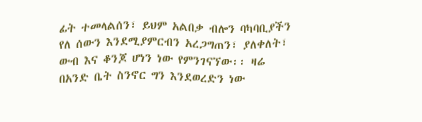ፊት ተመላልሰን፣ ይህም አልበቃ ብሎን ባካባቢያችን የለ ሰውን እንደሚያምርብን አረጋግጠን፣ ያለቀለት፣ ውብ እና ቆንጆ ሆነን ነው የምንገናኘው፡፡ ዛሬ በአንድ ቤት ስንኖር ግን እንደወረድን ነው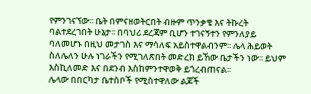የምንገናኘው፡፡ ቤት በምናዘወትርበት ብዙም ጥንቃቄ እና ትኩረት ባልተደረገበት ሁኔታ፡፡ በባህሪ ደረጃም ቢሆን ተገናኝተን የምንለያይ ባለመሆኑ በዚህ መታገስ እና ማሳለፍ አይስተዋልብንም፡፡ ሌላ ሕይወት ስለሌለን ሁሉ ነገራችን የሚገለጽበት መድረክ ይኸው ቤታችን ነው፡፡ ይህም እስኪለመድ እና በደንብ እስከምንተዋወቅ ይጎረብጠናል፡፡
ሌላው በበርካታ ቤተሰቦች የሚስተዋለው ልጆች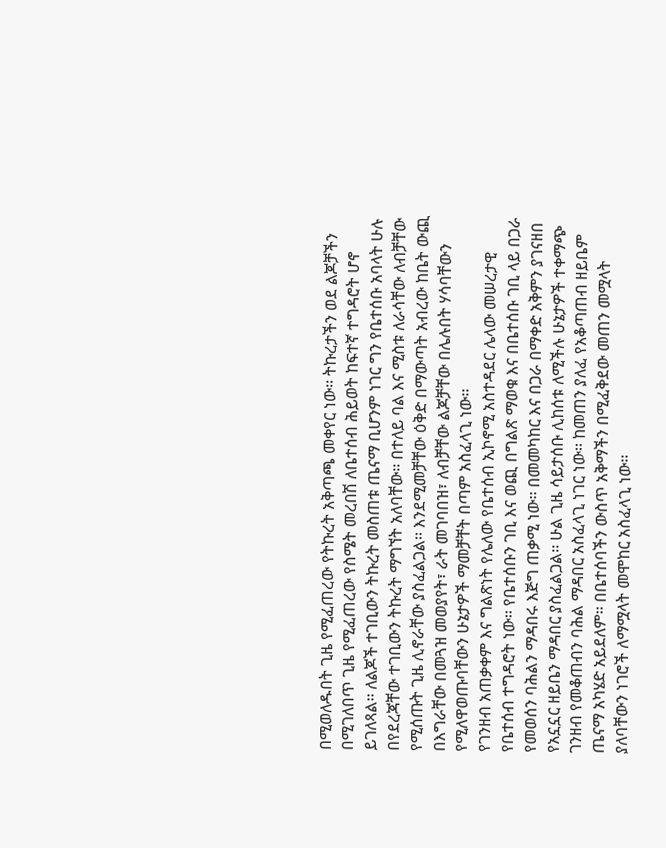በሚወለዱበት ጊዜ የሚፈጠረው የትኩረት አቅጣጫ መቀየር ነው፡፡ ትኩረታችን ወደ ልጆቻችን በሚገለበጥ ጊዜ የሚፈጠረው የስሜት መረበሽ ለቤተሰብ ሕይወት ከፍተኛ ተግዳሮት ሆኖ ይገለጻል፡፡ ለልጆች ተገቢውን ትኩረት መስጠቱ ጤናማ ቢሆንም ነገር ግን የቤተሰቡ አባላት ሁሉ በየደረጃቸው ተገቢውን ትኩረት ማግኘት አለባቸው፡፡ በተለይ ባል እና ሚስቱ ለራሳቸው ለብቻቸው የሚሰጡት ጊዜ ሊኖራቸው ያስፈልጋል፡፡ እንደሚመቻቸው ዕቅድ በማውጣት አብረው ከቤት ውጪ በእግራቸው በመጓዝ መወያየት፣ ራት መገባበዝ፣ ለብቻቸው ልጆቻቸው በሌሉበት ሃሳባቸውን የሚለዋወጡባቸውን ሁኔታዎች ማመቻቸት በጣም አስፈላጊ ነው፡፡
የገንዘብ አጠቃቀም እና ግልጽነት የሌለው የቤተሰብ ኢኮኖሚ አስተዳደር ሌላው መሠረታዊ የቤተሰብ ተግዳሮት ነው፡፡ የቤተሰቡን ገቢ እና ወጪ በግልጽ ማወቁ እና በቤተሰቡ ገቢ ላይ በጋራ የመወሰን ባሕልን ማዳበሩ እጅግ ጠቃሚ ነው፡፡ በመመካከር እና በጋራ በማቀድ አቅምን ያገናዘበ የአኗኗር ዘይቤን ማዳበር ያስፈልጋል፡፡ ሁል ጊዜ ሳይታሰቡ ሊከሰቱ ለሚችሉ ሁኔታዎች ተቀማጭ ገንዘብ የመቆጠብን ባሕል ማዳበር አስፈላጊ ነገር ነው፡፡ ከመጠን ያለፈ የአቆጣጠብ ዘይቤም ጤናማ አካሄድ አይደለም፡፡ በቤተሰባችን ውስጥ አቅማችን በሚፈቅደው መጠን መሟላት ያለባቸውን ነገሮች ለማሟላት መሞከር አስፈላጊ ነው፡፡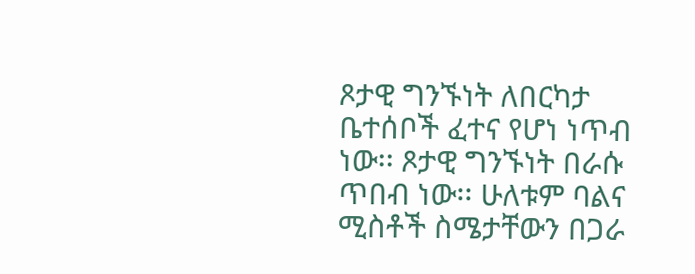ጾታዊ ግንኙነት ለበርካታ ቤተሰቦች ፈተና የሆነ ነጥብ ነው፡፡ ጾታዊ ግንኙነት በራሱ ጥበብ ነው፡፡ ሁለቱም ባልና ሚስቶች ስሜታቸውን በጋራ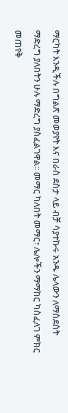ማርካት እንዲችሉ በግልጽ መወያየት እና በራስ ደስታ ላይ ብቻ ሳያተኩሩ አንዱ ሌላውን ለማስደሰት ማድረግ ያለበትን ሁሉ ማድረግ ያስፈልገዋል፡፡ መማር ካለበት መማር፣ ሌሎችን ማማከር ካስፈለገ ምክር መጠየቅ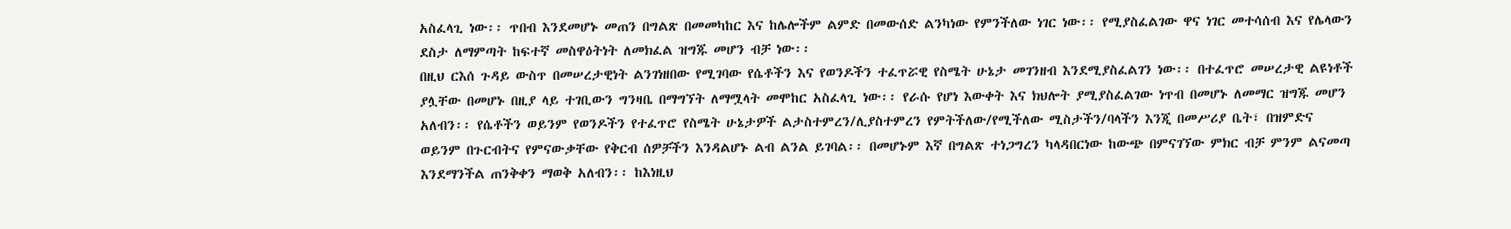አስፈላጊ ነው፡፡ ጥበብ እንደመሆኑ መጠን በግልጽ በመመካከር እና ከሌሎችም ልምድ በመውሰድ ልንካነው የምንችለው ነገር ነው፡፡ የሚያስፈልገው ዋና ነገር መተሳሰብ እና የሌላውን ደስታ ለማምጣት ከፍተኛ መስዋዕትነት ለመክፈል ዝግጁ መሆን ብቻ ነው፡፡
በዚህ ርእሰ ጉዳይ ውስጥ በመሠረታዊነት ልንገነዘበው የሚገባው የሴቶችን እና የወንዶችን ተፈጥሯዊ የስሜት ሁኔታ መገንዘብ እንደሚያስፈልገን ነው፡፡ በተፈጥሮ መሠረታዊ ልዩነቶች ያሏቸው በመሆኑ በዚያ ላይ ተገቢውን ግንዛቤ በማግኘት ለማሟላት መሞከር አስፈላጊ ነው፡፡ የራሱ የሆነ እውቀት እና ክህሎት ያሚያስፈልገው ነጥብ በመሆኑ ለመማር ዝግጁ መሆን አለብን፡፡ የሴቶችን ወይንም የወንዶችን የተፈጥሮ የስሜት ሁኔታዎች ልታስተምረን/ሊያስተምረን የምትችለው/የሚችለው ሚስታችን/ባላችን እንጂ በመሥሪያ ቤት፣ በዝምድና ወይንም በጉርብትና የምናውቃቸው የቅርብ ሰዎቻችን እንዳልሆኑ ልብ ልንል ይገባል፡፡ በመሆኑም እኛ በግልጽ ተነጋግረን ካላዳበርነው ከውጭ በምናገኘው ምክር ብቻ ምንም ልናመጣ እንደማንችል ጠንቅቀን ማወቅ አለብን፡፡ ከእነዚህ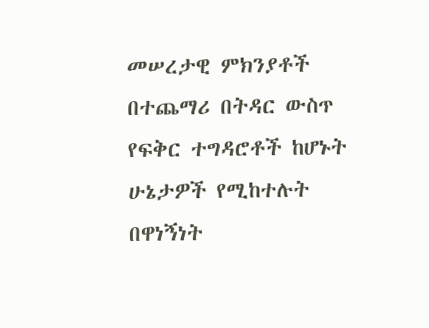መሠረታዊ ምክንያቶች በተጨማሪ በትዳር ውስጥ የፍቅር ተግዳሮቶች ከሆኑት ሁኔታዎች የሚከተሉት በዋነኝነት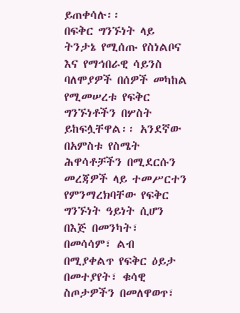ይጠቀሳሉ፡፡
በፍቅር ግንኙነት ላይ ትንታኔ የሚሰጡ የስነልቦና እና የማኅበራዊ ሳይንስ ባለሞያዎች በሰዎች መካከል የሚመሠረቱ የፍቅር ግንኙነቶችን በሦስት ይከፍሏቸዋል፡፡ አንደኛው በአምስቱ የስሜት ሕዋሳቶቻችን በሚደርሱን መረጃዎች ላይ ተመሥርተን የምንማረክባቸው የፍቅር ግንኙነት ዓይነት ሲሆን በእጅ በመንካት፣ በመሳሳም፣ ልብ በሚያቀልጥ የፍቅር ዕይታ በመተያየት፣ ቁሳዊ ስጦታዎችን በመለዋወጥ፣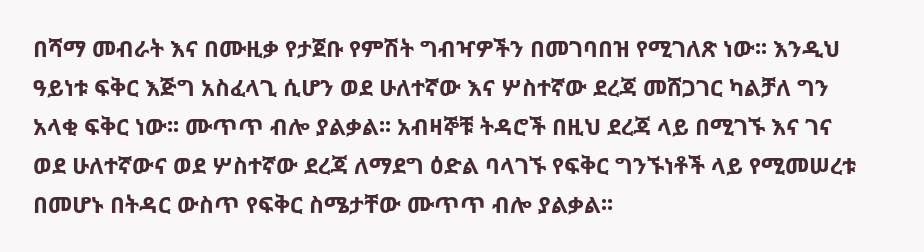በሻማ መብራት እና በሙዚቃ የታጀቡ የምሽት ግብዣዎችን በመገባበዝ የሚገለጽ ነው፡፡ እንዲህ ዓይነቱ ፍቅር እጅግ አስፈላጊ ሲሆን ወደ ሁለተኛው እና ሦስተኛው ደረጃ መሸጋገር ካልቻለ ግን አላቂ ፍቅር ነው፡፡ ሙጥጥ ብሎ ያልቃል፡፡ አብዛኞቹ ትዳሮች በዚህ ደረጃ ላይ በሚገኙ እና ገና ወደ ሁለተኛውና ወደ ሦስተኛው ደረጃ ለማደግ ዕድል ባላገኙ የፍቅር ግንኙነቶች ላይ የሚመሠረቱ በመሆኑ በትዳር ውስጥ የፍቅር ስሜታቸው ሙጥጥ ብሎ ያልቃል፡፡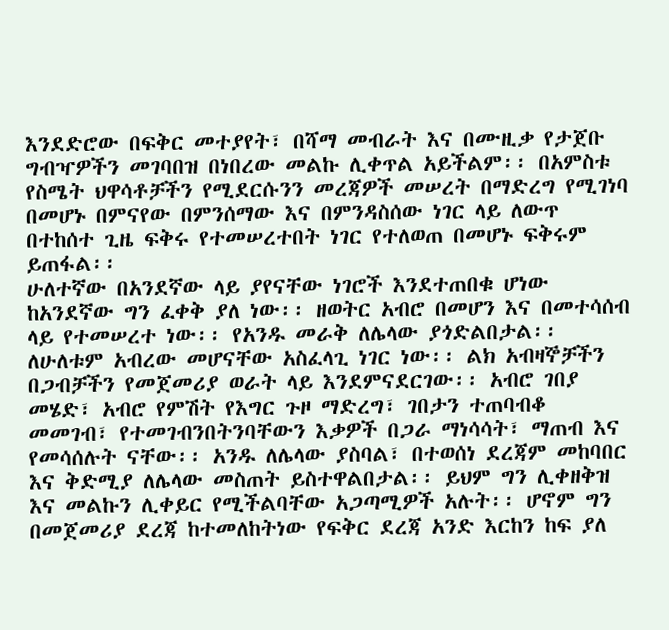እንደድሮው በፍቅር መተያየት፣ በሻማ መብራት እና በሙዚቃ የታጀቡ ግብዣዎችን መገባበዝ በነበረው መልኩ ሊቀጥል አይችልም፡፡ በአምስቱ የስሜት ህዋሳቶቻችን የሚደርሱንን መረጃዎች መሠረት በማድረግ የሚገነባ በመሆኑ በምናየው በምንሰማው እና በምንዳስሰው ነገር ላይ ለውጥ በተከሰተ ጊዜ ፍቅሩ የተመሠረተበት ነገር የተለወጠ በመሆኑ ፍቅሩም ይጠፋል፡፡
ሁለተኛው በአንደኛው ላይ ያየናቸው ነገሮች እንደተጠበቁ ሆነው ከአንደኛው ግን ፈቀቅ ያለ ነው፡፡ ዘወትር አብሮ በመሆን እና በመተሳሰብ ላይ የተመሠረተ ነው፡፡ የአንዱ መራቅ ለሌላው ያጎድልበታል፡፡ ለሁለቱም አብረው መሆናቸው አስፈላጊ ነገር ነው፡፡ ልክ አብዛኞቻችን በጋብቻችን የመጀመሪያ ወራት ላይ እንደምናደርገው፡፡ አብሮ ገበያ መሄድ፣ አብሮ የምሽት የእግር ጉዞ ማድረግ፣ ገበታን ተጠባብቆ መመገብ፣ የተመገብንበትንባቸውን እቃዎች በጋራ ማነሳሳት፣ ማጠብ እና የመሳሰሉት ናቸው፡፡ አንዱ ለሌላው ያስባል፣ በተወሰነ ደረጃም መከባበር እና ቅድሚያ ለሌላው መስጠት ይስተዋልበታል፡፡ ይህም ግን ሊቀዘቅዝ እና መልኩን ሊቀይር የሚችልባቸው አጋጣሚዎች አሉት፡፡ ሆኖም ግን በመጀመሪያ ደረጃ ከተመለከትነው የፍቅር ደረጃ አንድ እርከን ከፍ ያለ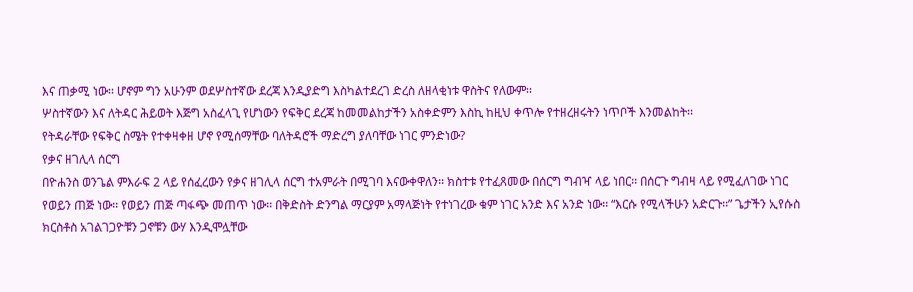እና ጠቃሚ ነው፡፡ ሆኖም ግን አሁንም ወደሦስተኛው ደረጃ እንዲያድግ እስካልተደረገ ድረስ ለዘላቂነቱ ዋስትና የለውም፡፡
ሦስተኛውን እና ለትዳር ሕይወት እጅግ አስፈላጊ የሆነውን የፍቅር ደረጃ ከመመልከታችን አስቀድምን እስኪ ከዚህ ቀጥሎ የተዘረዘሩትን ነጥቦች እንመልከት፡፡
የትዳራቸው የፍቅር ስሜት የተቀዛቀዘ ሆኖ የሚሰማቸው ባለትዳሮች ማድረግ ያለባቸው ነገር ምንድነው?
የቃና ዘገሊላ ሰርግ
በዮሐንስ ወንጌል ምእራፍ 2 ላይ የሰፈረውን የቃና ዘገሊላ ሰርግ ተአምራት በሚገባ እናውቀዋለን፡፡ ክስተቱ የተፈጸመው በሰርግ ግብዣ ላይ ነበር፡፡ በሰርጉ ግብዛ ላይ የሚፈለገው ነገር የወይን ጠጅ ነው፡፡ የወይን ጠጅ ጣፋጭ መጠጥ ነው፡፡ በቅድስት ድንግል ማርያም አማላጅነት የተነገረው ቁም ነገር አንድ እና አንድ ነው፡፡ “እርሱ የሚላችሁን አድርጉ፡፡” ጌታችን ኢየሱስ ክርስቶስ አገልገጋዮቹን ጋኖቹን ውሃ እንዲሞሏቸው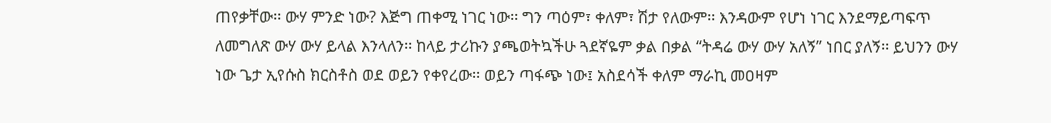ጠየቃቸው፡፡ ውሃ ምንድ ነው? እጅግ ጠቀሚ ነገር ነው፡፡ ግን ጣዕም፣ ቀለም፣ ሽታ የለውም፡፡ እንዳውም የሆነ ነገር እንደማይጣፍጥ ለመግለጽ ውሃ ውሃ ይላል እንላለን፡፡ ከላይ ታሪኩን ያጫወትኳችሁ ጓደኛዬም ቃል በቃል “ትዳሬ ውሃ ውሃ አለኝ” ነበር ያለኝ፡፡ ይህንን ውሃ ነው ጌታ ኢየሱስ ክርስቶስ ወደ ወይን የቀየረው፡፡ ወይን ጣፋጭ ነው፤ አስደሳች ቀለም ማራኪ መዐዛም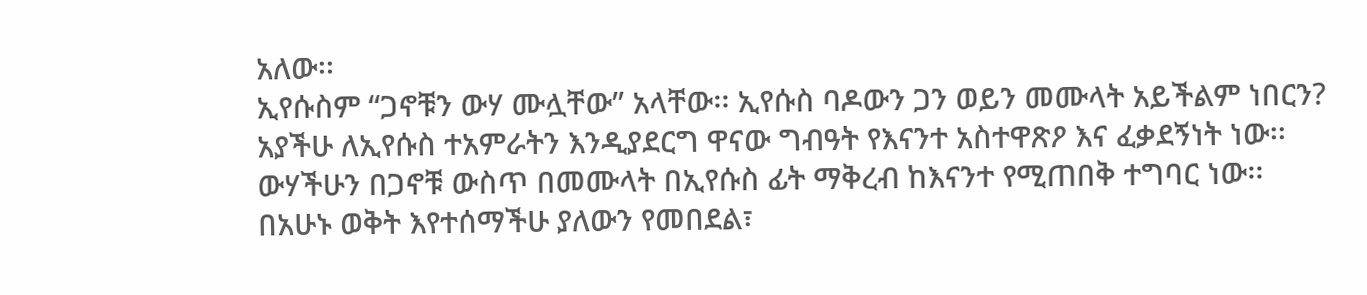አለው፡፡
ኢየሱስም “ጋኖቹን ውሃ ሙሏቸው” አላቸው፡፡ ኢየሱስ ባዶውን ጋን ወይን መሙላት አይችልም ነበርን? አያችሁ ለኢየሱስ ተአምራትን እንዲያደርግ ዋናው ግብዓት የእናንተ አስተዋጽዖ እና ፈቃደኝነት ነው፡፡ ውሃችሁን በጋኖቹ ውስጥ በመሙላት በኢየሱስ ፊት ማቅረብ ከእናንተ የሚጠበቅ ተግባር ነው፡፡ በአሁኑ ወቅት እየተሰማችሁ ያለውን የመበደል፣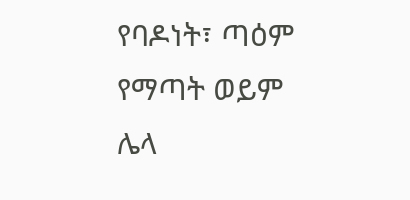የባዶነት፣ ጣዕም የማጣት ወይም ሌላ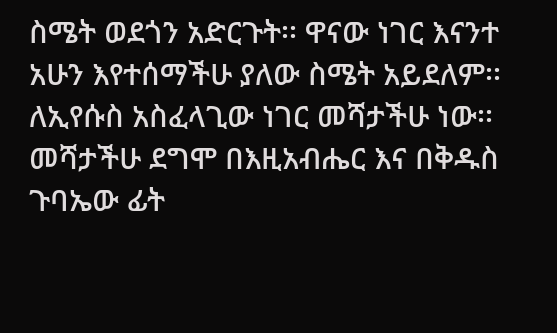ስሜት ወደጎን አድርጉት፡፡ ዋናው ነገር እናንተ አሁን እየተሰማችሁ ያለው ስሜት አይደለም፡፡ ለኢየሱስ አስፈላጊው ነገር መሻታችሁ ነው፡፡ መሻታችሁ ደግሞ በእዚአብሔር እና በቅዱስ ጉባኤው ፊት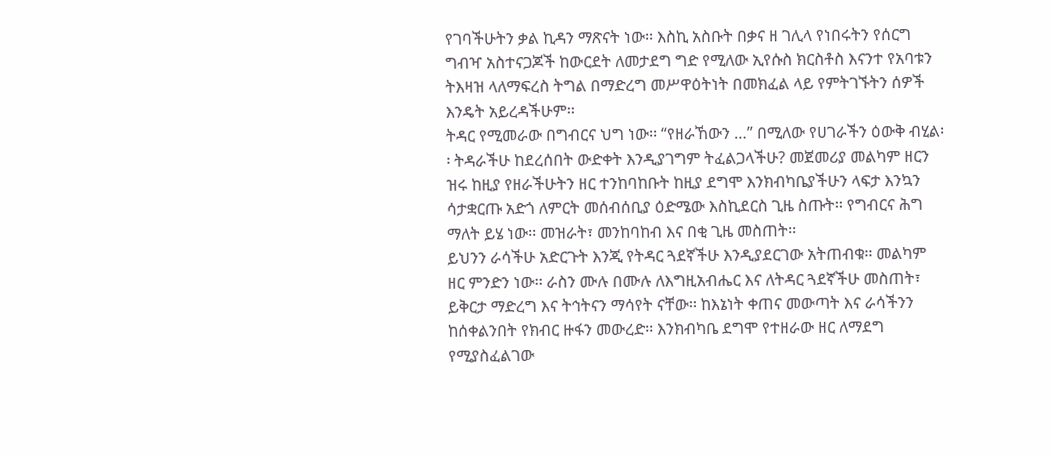የገባችሁትን ቃል ኪዳን ማጽናት ነው፡፡ እስኪ አስቡት በቃና ዘ ገሊላ የነበሩትን የሰርግ ግብዣ አስተናጋጆች ከውርደት ለመታደግ ግድ የሚለው ኢየሱስ ክርስቶስ እናንተ የአባቱን ትእዛዝ ላለማፍረስ ትግል በማድረግ መሥዋዕትነት በመክፈል ላይ የምትገኙትን ሰዎች እንዴት አይረዳችሁም፡፡
ትዳር የሚመራው በግብርና ህግ ነው፡፡ “የዘራኸውን …” በሚለው የሀገራችን ዕውቅ ብሂል፡፡ ትዳራችሁ ከደረሰበት ውድቀት እንዲያገግም ትፈልጋላችሁ? መጀመሪያ መልካም ዘርን ዝሩ ከዚያ የዘራችሁትን ዘር ተንከባከቡት ከዚያ ደግሞ እንክብካቤያችሁን ላፍታ እንኳን ሳታቋርጡ አድጎ ለምርት መሰብሰቢያ ዕድሜው እስኪደርስ ጊዜ ስጡት፡፡ የግብርና ሕግ ማለት ይሄ ነው፡፡ መዝራት፣ መንከባከብ እና በቂ ጊዜ መስጠት፡፡
ይህንን ራሳችሁ አድርጉት እንጂ የትዳር ጓደኛችሁ እንዲያደርገው አትጠብቁ፡፡ መልካም ዘር ምንድን ነው፡፡ ራስን ሙሉ በሙሉ ለእግዚአብሔር እና ለትዳር ጓደኛችሁ መስጠት፣ ይቅርታ ማድረግ እና ትኅትናን ማሳየት ናቸው፡፡ ከእኔነት ቀጠና መውጣት እና ራሳችንን ከሰቀልንበት የክብር ዙፋን መውረድ፡፡ እንክብካቤ ደግሞ የተዘራው ዘር ለማደግ የሚያስፈልገው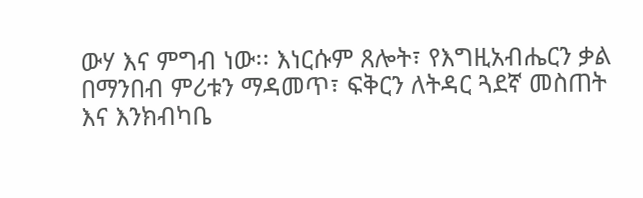ውሃ እና ምግብ ነው፡፡ እነርሱም ጸሎት፣ የእግዚአብሔርን ቃል በማንበብ ምሪቱን ማዳመጥ፣ ፍቅርን ለትዳር ጓደኛ መስጠት እና እንክብካቤ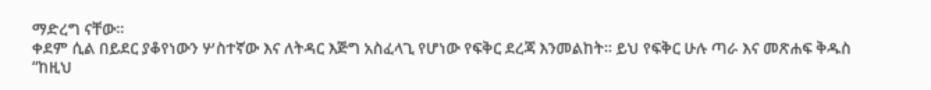ማድረግ ናቸው፡፡
ቀደም ሲል በይደር ያቆየነውን ሦስተኛው እና ለትዳር እጅግ አስፈላጊ የሆነው የፍቅር ደረጃ እንመልከት፡፡ ይህ የፍቅር ሁሉ ጣራ እና መጽሐፍ ቅዱስ “ከዚህ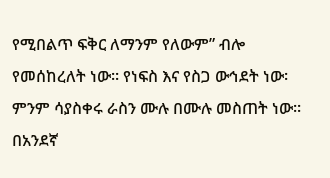የሚበልጥ ፍቅር ለማንም የለውም” ብሎ የመሰከረለት ነው፡፡ የነፍስ እና የስጋ ውኅደት ነው፡ ምንም ሳያስቀሩ ራስን ሙሉ በሙሉ መስጠት ነው፡፡ በአንደኛ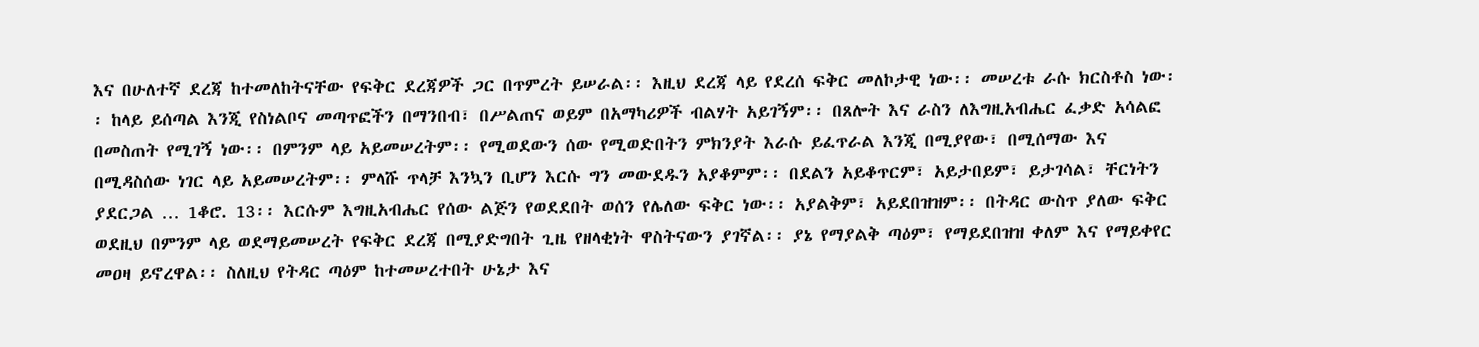እና በሁለተኛ ደረጃ ከተመለከትናቸው የፍቅር ደረጃዎች ጋር በጥምረት ይሠራል፡፡ እዚህ ደረጃ ላይ የደረሰ ፍቅር መለኮታዊ ነው፡፡ መሠረቱ ራሱ ክርስቶስ ነው፡፡ ከላይ ይሰጣል እንጂ የስነልቦና መጣጥፎችን በማንበብ፣ በሥልጠና ወይም በአማካሪዎች ብልሃት አይገኝም፡፡ በጸሎት እና ራስን ለእግዚአብሔር ፈቃድ አሳልፎ በመስጠት የሚገኝ ነው፡፡ በምንም ላይ አይመሠረትም፡፡ የሚወደውን ሰው የሚወድበትን ምክንያት እራሱ ይፈጥራል እንጂ በሚያየው፣ በሚሰማው እና በሚዳስሰው ነገር ላይ አይመሠረትም፡፡ ምላሹ ጥላቻ እንኳን ቢሆን እርሱ ግን መውደዱን አያቆምም፡፡ በደልን አይቆጥርም፣ አይታበይም፣ ይታገሳል፣ ቸርነትን ያደርጋል … 1ቆሮ. 13፡፡ እርሱም እግዚአብሔር የሰው ልጅን የወደደበት ወሰን የሌለው ፍቅር ነው፡፡ አያልቅም፣ አይደበዝዝም፡፡ በትዳር ውስጥ ያለው ፍቅር ወደዚህ በምንም ላይ ወደማይመሠረት የፍቅር ደረጃ በሚያድግበት ጊዜ የዘላቂነት ዋስትናውን ያገኛል፡፡ ያኔ የማያልቅ ጣዕም፣ የማይደበዝዝ ቀለም እና የማይቀየር መዐዛ ይኖረዋል፡፡ ስለዚህ የትዳር ጣዕም ከተመሠረተበት ሁኔታ እና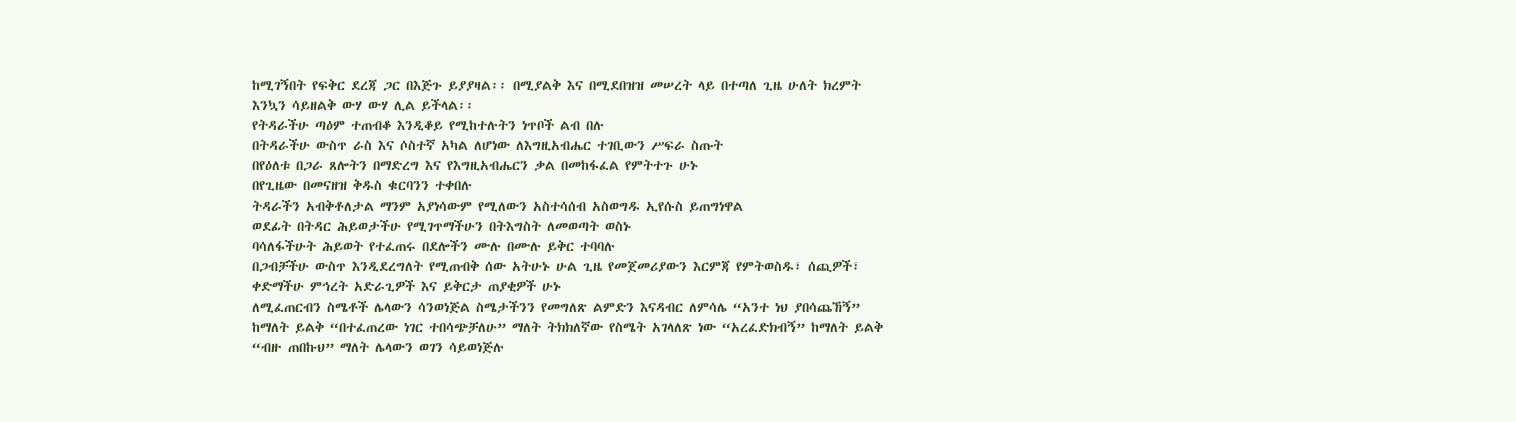ከሚገኝበት የፍቅር ደረጃ ጋር በእጅጉ ይያያዛል፡፡ በሚያልቅ እና በሚደበዝዝ መሠረት ላይ በተጣለ ጊዜ ሁለት ክረምት እንኳን ሳይዘልቅ ውሃ ውሃ ሊል ይችላል፡፡
የትዳራችሁ ጣዕም ተጠብቆ እንዲቆይ የሚከተሉትን ነጥቦች ልብ በሉ
በትዳራችሁ ውስጥ ራስ እና ሶስተኛ አካል ለሆነው ለእግዚአብሔር ተገቢውን ሥፍራ ስጡት
በየዕለቱ በጋራ ጸሎትን በማድረግ እና የእግዚአብሔርን ቃል በመከፋፈል የምትተጉ ሁኑ
በየጊዜው በመናዘዝ ቅዱስ ቁርባንን ተቀበሉ
ትዳራችን አብቅቶለታል ማንም አያነሳውም የሚለውን አስተሳሰብ አስወግዱ ኢየሱስ ይጠግነዋል
ወደፊት በትዳር ሕይወታችሁ የሚገጥማችሁን በትእግስት ለመወጣት ወስኑ
ባሳለፋችሁት ሕይወት የተፈጠሩ በደሎችን ሙሉ በሙሉ ይቅር ተባባሉ
በጋብቻችሁ ውስጥ እንዲደረግለት የሚጠብቅ ሰው አትሁኑ ሁል ጊዜ የመጀመሪያውን እርምጃ የምትወስዱ፣ ሰጪዎች፣ ቀድማችሁ ምኅረት አድራጊዎች እና ይቅርታ ጠያቂዎች ሁኑ
ለሚፈጠርብን ስሜቶች ሌላውን ሳንወነጅል ስሜታችንን የመግለጽ ልምድን እናዳብር ለምሳሌ “አንተ ነህ ያበሳጨኸኝ” ከማለት ይልቅ “በተፈጠረው ነገር ተበሳጭቻለሁ” ማለት ትክክለኛው የስሜት አገላለጽ ነው “አረፈድክብኝ” ከማለት ይልቅ “ብዙ ጠበኩህ” ማለት ሌላውን ወገን ሳይወነጅሉ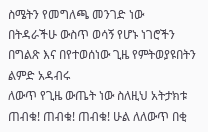ስሜትን የመግለጫ መንገድ ነው
በትዳራችሁ ውስጥ ወሳኝ የሆኑ ነገሮችን በግልጽ እና በየተወሰነው ጊዜ የምትወያዩበትን ልምድ አዳብሩ
ለውጥ የጊዜ ውጤት ነው ስለዚህ አትታክቱ ጠብቁ! ጠብቁ! ጠብቁ! ሁል ለለውጥ በቂ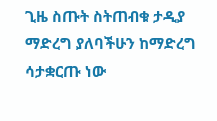ጊዜ ስጡት ስትጠብቁ ታዲያ ማድረግ ያለባችሁን ከማድረግ ሳታቋርጡ ነው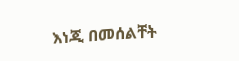እነጂ በመሰልቸት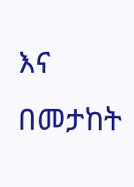እና በመታከት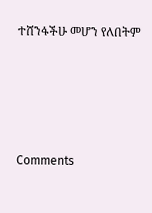ተሸንፋችሁ መሆን የለበትም





Comments